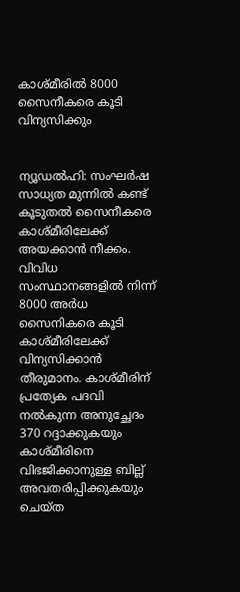കാശ്മീരിൽ 8000 സൈനീകരെ കൂടി വിന്യസിക്കും


ന്യൂഡല്‍ഹി: സംഘര്‍ഷ സാധ്യത മുന്നില്‍ കണ്ട് കൂടുതല്‍ സൈനീകരെ കാശ്മീരിലേക്ക് അയക്കാന്‍ നീക്കം. വിവിധ സംസ്ഥാനങ്ങളില്‍ നിന്ന് 8000 അര്‍ധ സൈനികരെ കൂടി കാശ്മീരിലേക്ക് വിന്യസിക്കാന്‍ തീരുമാനം. കാശ്മീരിന് പ്രത്യേക പദവി നല്‍കുന്ന അനുച്ഛേദം 370 റദ്ദാക്കുകയും കാശ്മീരിനെ വിഭജിക്കാനുള്ള ബില്ല് അവതരിപ്പിക്കുകയും ചെയ്ത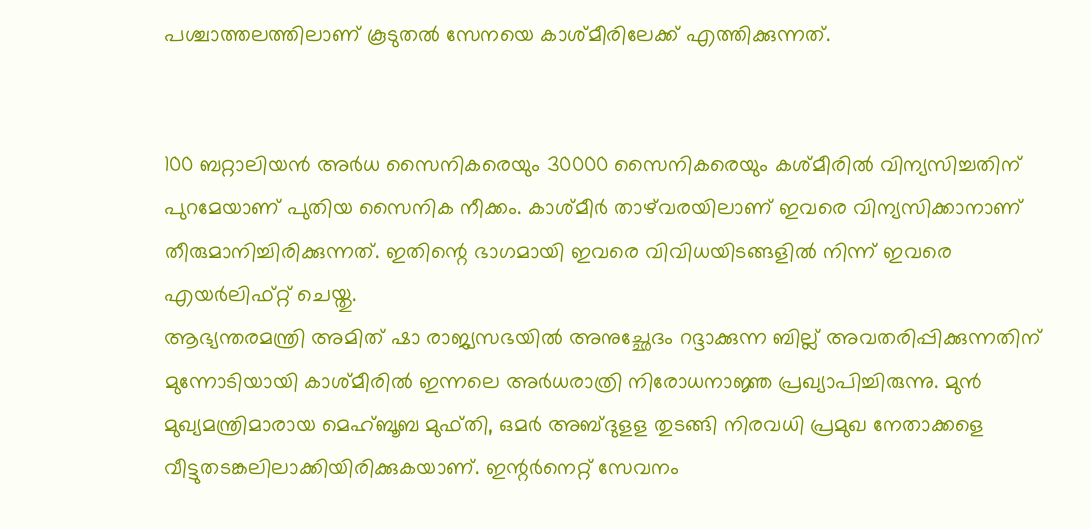പശ്ചാത്തലത്തിലാണ് കൂടുതല്‍ സേനയെ കാശ്മീരിലേക്ക് എത്തിക്കുന്നത്.


100 ബറ്റാലിയന്‍ അര്‍ധ സൈനികരെയും 30000 സൈനികരെയും കശ്മീരില്‍ വിന്യസിച്ചതിന് പുറമേയാണ് പുതിയ സൈനിക നീക്കം. കാശ്മീര്‍ താഴ്‌വരയിലാണ് ഇവരെ വിന്യസിക്കാനാണ് തീരുമാനിച്ചിരിക്കുന്നത്. ഇതിന്റെ ഭാഗമായി ഇവരെ വിവിധയിടങ്ങളില്‍ നിന്ന് ഇവരെ എയര്‍ലിഫ്റ്റ് ചെയ്തു.
ആഭ്യന്തരമന്ത്രി അമിത് ഷാ രാജ്യസഭയില്‍ അനുച്ഛേദം റദ്ദാക്കുന്ന ബില്ല് അവതരിപ്പിക്കുന്നതിന് മുന്നോടിയായി കാശ്മീരില്‍ ഇന്നലെ അര്‍ധരാത്രി നിരോധനാജ്ഞ പ്രഖ്യാപിച്ചിരുന്നു. മുന്‍ മുഖ്യമന്ത്രിമാരായ മെഹ്ബൂബ മുഫ്തി, ഒമര്‍ അബ്ദുളള തുടങ്ങി നിരവധി പ്രമുഖ നേതാക്കളെ വീട്ടുതടങ്കലിലാക്കിയിരിക്കുകയാണ്. ഇന്റര്‍നെറ്റ് സേവനം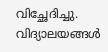വിച്ഛേദിച്ചു. വിദ്യാലയങ്ങള്‍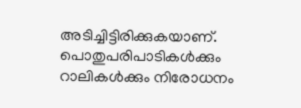അടിച്ചിട്ടിരിക്കുകയാണ്. പൊതുപരിപാടികള്‍ക്കും റാലികള്‍ക്കും നിരോധനം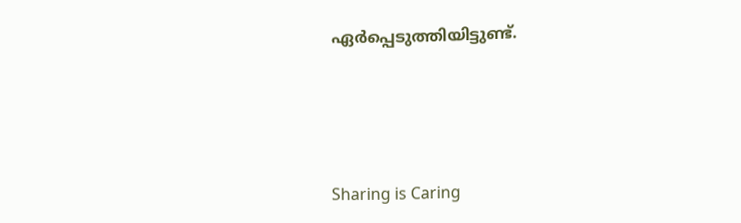ഏര്‍പ്പെടുത്തിയിട്ടുണ്ട്.




Sharing is Caring